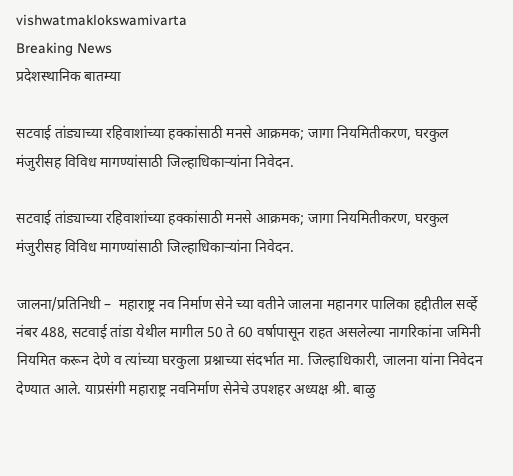vishwatmaklokswamivarta
Breaking News
प्रदेशस्थानिक बातम्या

सटवाई तांड्याच्या रहिवाशांच्या हक्कांसाठी मनसे आक्रमक; जागा नियमितीकरण, घरकुल मंजुरीसह विविध मागण्यांसाठी जिल्हाधिकाऱ्यांना निवेदन.

सटवाई तांड्याच्या रहिवाशांच्या हक्कांसाठी मनसे आक्रमक; जागा नियमितीकरण, घरकुल मंजुरीसह विविध मागण्यांसाठी जिल्हाधिकाऱ्यांना निवेदन.

जालना/प्रतिनिधी –  महाराष्ट्र नव निर्माण सेने च्या वतीने जालना महानगर पालिका हद्दीतील सर्व्हे नंबर 488, सटवाई तांडा येथील मागील 50 ते 60 वर्षापासून राहत असलेल्या नागरिकांना जमिनी नियमित करून देणे व त्यांच्या घरकुला प्रश्नाच्या संदर्भात मा. जिल्हाधिकारी, जालना यांना निवेदन देण्यात आले. याप्रसंगी महाराष्ट्र नवनिर्माण सेनेचे उपशहर अध्यक्ष श्री. बाळु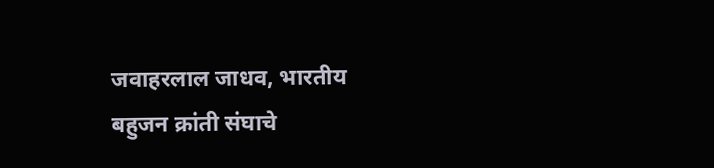जवाहरलाल जाधव, भारतीय बहुजन क्रांती संघाचे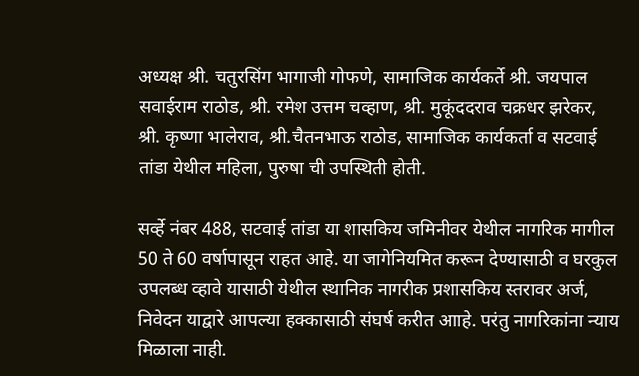अध्यक्ष श्री. चतुरसिंग भागाजी गोफणे, सामाजिक कार्यकर्ते श्री. जयपाल सवाईराम राठोड, श्री. रमेश उत्तम चव्हाण, श्री. मुकूंददराव चक्रधर झरेकर, श्री. कृष्णा भालेराव, श्री.चैतनभाऊ राठोड, सामाजिक कार्यकर्ता व सटवाई तांडा येथील महिला, पुरुषा ची उपस्थिती होती.

सर्व्हे नंबर 488, सटवाई तांडा या शासकिय जमिनीवर येथील नागरिक मागील 50 ते 60 वर्षापासून राहत आहे. या जागेनियमित करून देण्यासाठी व घरकुल उपलब्ध व्हावे यासाठी येथील स्थानिक नागरीक प्रशासकिय स्तरावर अर्ज, निवेदन याद्वारे आपल्या हक्कासाठी संघर्ष करीत आाहे. परंतु नागरिकांना न्याय मिळाला नाही.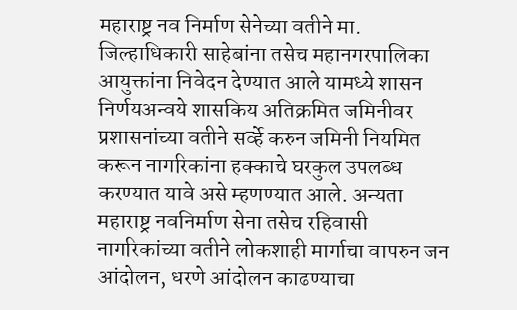महाराष्ट्र नव निर्माण सेनेच्या वतीने मा. जिल्हाधिकारी साहेबांना तसेच महानगरपालिका आयुक्तांना निवेदन देण्यात आले यामध्ये शासन निर्णयअन्वये शासकिय अतिक्रमित जमिनीवर प्रशासनांच्या वतीने सर्व्हे करुन जमिनी नियमित करून नागरिकांना हक्काचे घरकुल उपलब्ध करण्यात यावे असे म्हणण्यात आले. अन्यता महाराष्ट्र नवनिर्माण सेना तसेच रहिवासी नागरिकांच्या वतीने लोकशाही मार्गाचा वापरुन जन आंदोलन, धरणे आंदोलन काढण्याचा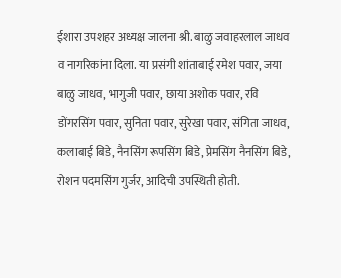ईशारा उपशहर अध्यक्ष जालना श्री. बाळु जवाहरलाल जाधव व नागरिकांना दिला. या प्रसंगी शांताबाई रमेश पवार, जया बाळु जाधव, भागुजी पवार, छाया अशोक पवार, रवि डोंगरसिंग पवार, सुनिता पवार, सुरेखा पवार, संगिता जाधव, कलाबाई बिडे, नैनसिंग रूपसिंग बिडे, प्रेमसिंग नैनसिंग बिडे, रोशन पदमसिंग गुर्जर, आदिची उपस्थिती होती.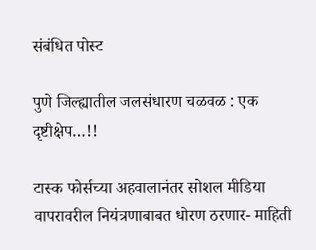संबंधित पोस्ट

पुणे जिल्ह्यातील जलसंधारण चळवळ : एक दृष्टीक्षेप…!!

टास्क फोर्सच्या अहवालानंतर सोशल मीडिया वापरावरील नियंत्रणाबाबत धोरण ठरणार- माहिती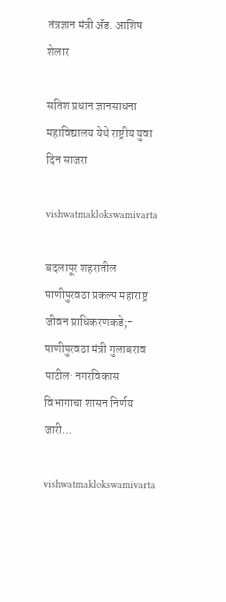तंत्रज्ञान मंत्री ॲड. आशिष शेलार

सतिश प्रधान ज्ञानसाधना महाविद्यालय येथे राष्ट्रीय युवा दिन साजरा

vishwatmaklokswamivarta

बदलापूर शहरातील पाणीपुरवठा प्रकल्प महाराष्ट्र जीवन प्राधिकरणकडे;- पाणीपुरवठा मंत्री गुलाबराव पाटील· नगरविकास विभागाचा शासन निर्णय जारी…

vishwatmaklokswamivarta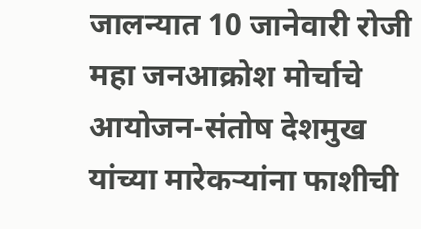जालन्यात 10 जानेवारी रोजी महा जनआक्रोश मोर्चाचे आयोजन-संतोष देशमुख यांच्या मारेकऱ्यांना फाशीची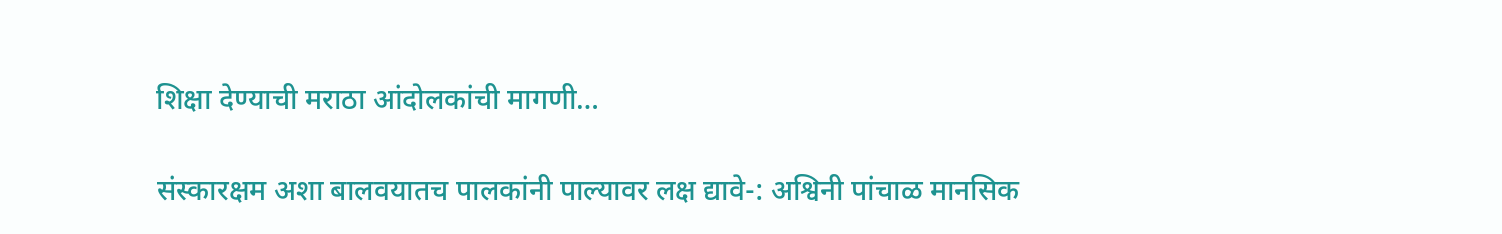शिक्षा देण्याची मराठा आंदोलकांची मागणी…

संस्कारक्षम अशा बालवयातच पालकांनी पाल्यावर लक्ष द्यावे-: अश्विनी पांचाळ मानसिक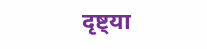दृष्ट्या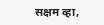सक्षम व्हा,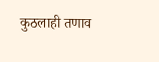कुठलाही तणाव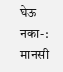घेऊ नका-: मानसी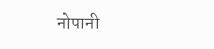नोपानी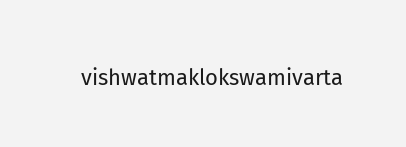vishwatmaklokswamivarta